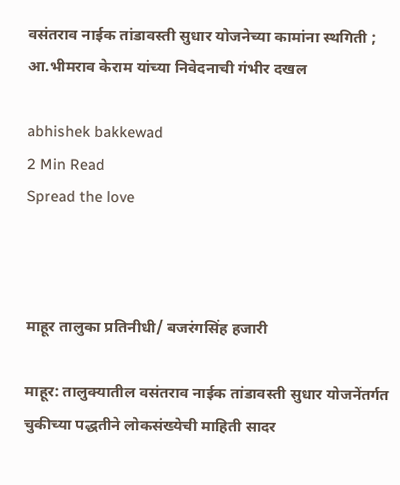वसंतराव नाईक तांडावस्ती सुधार योजनेच्या कामांना स्थगिती ; आ.भीमराव केराम यांच्या निवेदनाची गंभीर दखल

abhishek bakkewad
2 Min Read
Spread the love



माहूर तालुका प्रतिनीधी/ बजरंगसिंह हजारी

माहूर: तालुक्यातील वसंतराव नाईक तांडावस्ती सुधार योजनेंतर्गत चुकीच्या पद्धतीने लोकसंख्येची माहिती सादर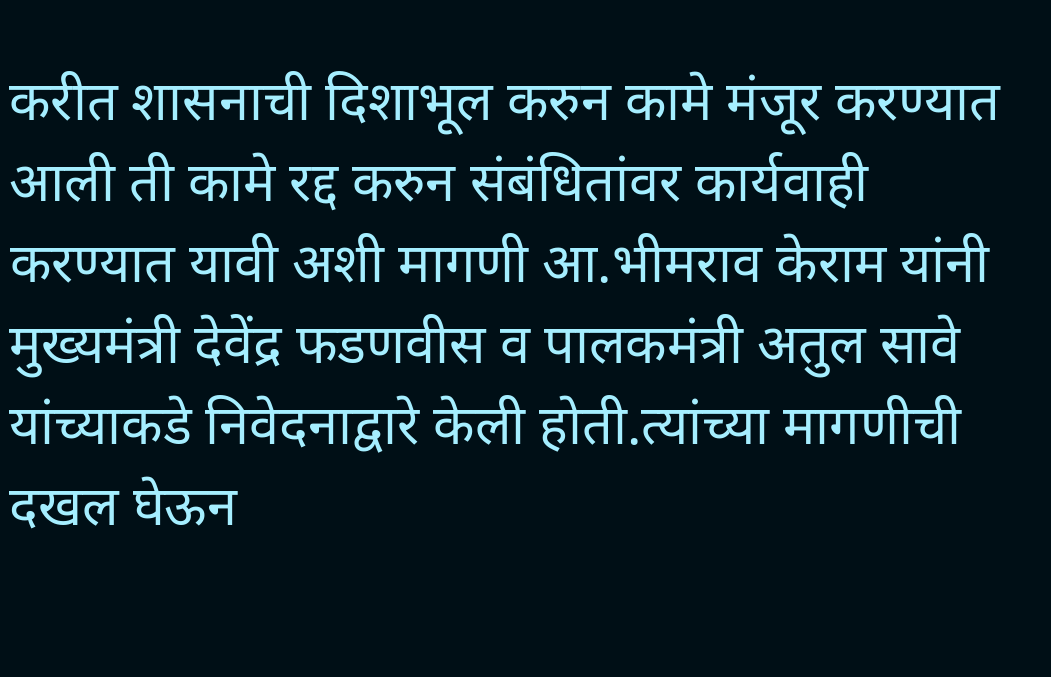करीत शासनाची दिशाभूल करुन कामे मंजूर करण्यात आली ती कामे रद्द करुन संबंधितांवर कार्यवाही करण्यात यावी अशी मागणी आ.भीमराव केराम यांनी मुख्यमंत्री देवेंद्र फडणवीस व पालकमंत्री अतुल सावे यांच्याकडे निवेदनाद्वारे केली होती.त्यांच्या मागणीची दखल घेऊन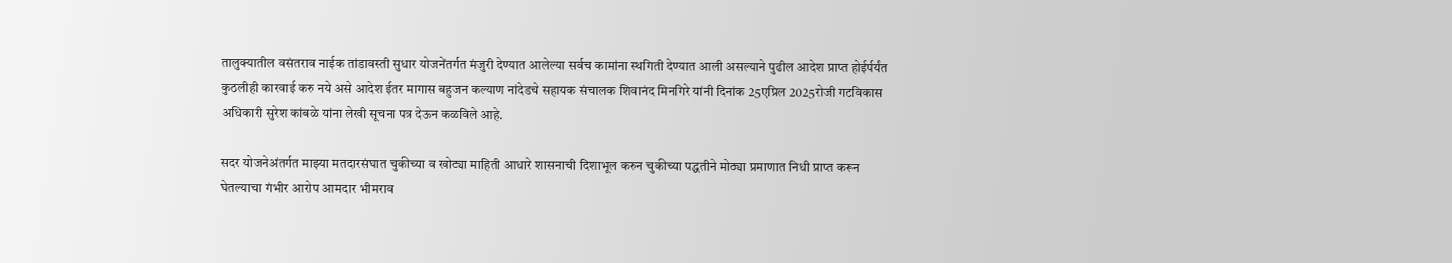तालुक्यातील वसंतराव नाईक तांडावस्ती सुधार योजनेंतर्गत मंजुरी देण्यात आलेल्या सर्वच कामांना स्थगिती देण्यात आली असल्याने पुढील आदेश प्राप्त होईर्पर्यंत कुठलीही कारवाई करु नये असे आदेश ईतर मागास बहुजन कल्याण नांदेडचे सहायक संचालक शिवानंद मिनगिरे यांनी दिनांक 25एप्रिल 2025रोजी गटविकास अधिकारी सुरेश कांबळे यांना लेखी सूचना पत्र देऊन कळविले आहे.

सदर योजनेअंतर्गत माझ्या मतदारसंघात चुकीच्या व खोट्या माहिती आधारे शासनाची दिशाभूल करुन चुकीच्या पद्धतीने मोठ्या प्रमाणात निधी प्राप्त करून घेतल्याचा गंभीर आरोप आमदार भीमराव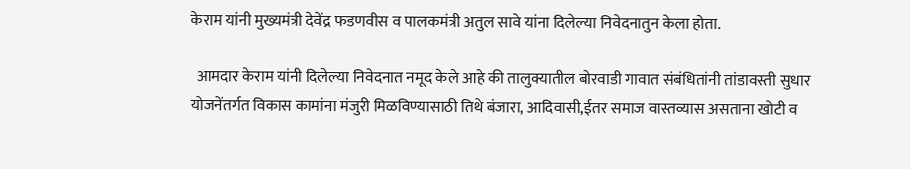केराम यांनी मुख्यमंत्री देवेंद्र फडणवीस व पालकमंत्री अतुल सावे यांना दिलेल्या निवेदनातुन केला होता.

  आमदार केराम यांनी दिलेल्या निवेदनात नमूद केले आहे की तालुक्यातील बोरवाडी गावात संबंधितांनी तांडावस्ती सुधार योजनेंतर्गत विकास कामांना मंजुरी मिळविण्यासाठी तिथे बंजारा, आदिवासी,ईतर समाज वास्तव्यास असताना खोटी व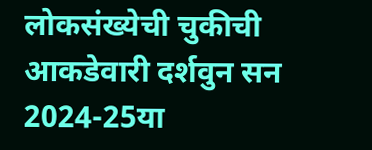लोकसंख्येची चुकीची आकडेवारी दर्शवुन सन 2024-25या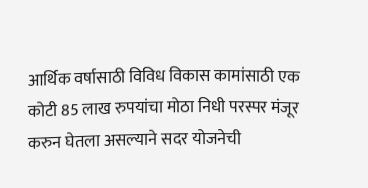आर्थिक वर्षासाठी विविध विकास कामांसाठी एक कोटी 85 लाख रुपयांचा मोठा निधी परस्पर मंजूर करुन घेतला असल्याने सदर योजनेची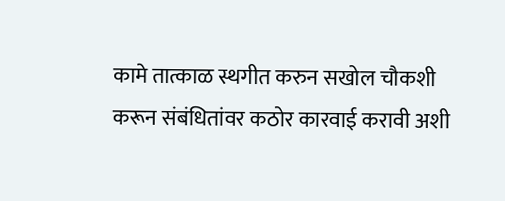कामे तात्काळ स्थगीत करुन सखोल चौकशी करून संबंधितांवर कठोर कारवाई करावी अशी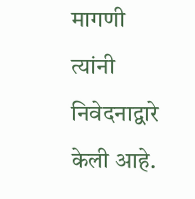मागणी त्यांनी निवेदनाद्वारे केली आहे.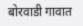बोरवाडी गावात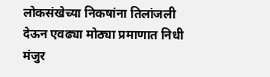लोकसंखेच्या निकषांना तिलांजली देऊन एवढ्या मोठ्या प्रमाणात निधी मंजुर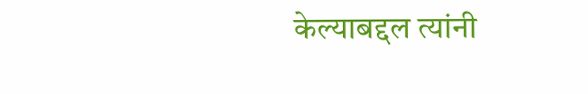केल्याबद्दल त्यांनी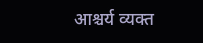आश्चर्य व्यक्त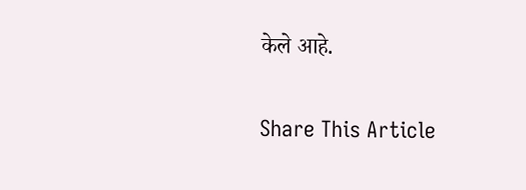केले आहे.

Share This Article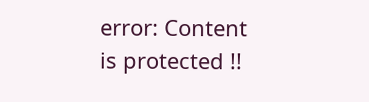error: Content is protected !!